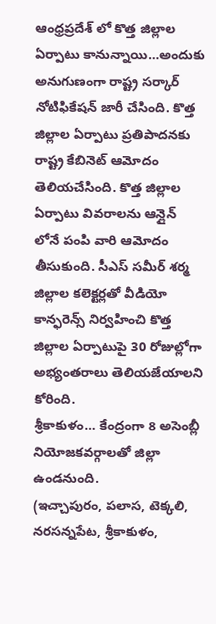ఆంధ్రప్రదేశ్ లో కొత్త జిల్లాల ఏర్పాటు కానున్నాయి…అందుకు అనుగుణంగా రాష్ట్ర సర్కార్ నోటిఫికేషన్ జారీ చేసింది. కొత్త జిల్లాల ఏర్పాటు ప్రతిపాదనకు రాష్ట్ర కేబినెట్ ఆమోదం తెలియచేసింది. కొత్త జిల్లాల ఏర్పాటు వివరాలను ఆన్లైన్ లోనే పంపి వారి ఆమోదం తీసుకుంది. సీఎస్ సమీర్ శర్మ జిల్లాల కలెక్టర్లతో వీడియో కాన్ఫరెన్స్ నిర్వహించి కొత్త జిల్లాల ఏర్పాటుపై 30 రోజుల్లోగా అభ్యంతరాలు తెలియజేయాలని కోరింది.
శ్రీకాకుళం… కేంద్రంగా 8 అసెంబ్లీ నియోజకవర్గాలతో జిల్లా ఉండనుంది.
(ఇచ్చాపురం, పలాస, టెక్కలి, నరసన్నపేట, శ్రీకాకుళం,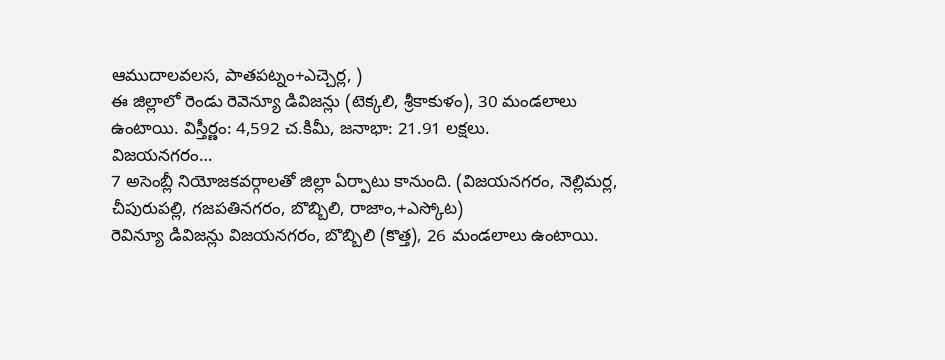ఆముదాలవలస, పాతపట్నం+ఎచ్చెర్ల, )
ఈ జిల్లాలో రెండు రెవెన్యూ డివిజన్లు (టెక్కలి, శ్రీకాకుళం), 30 మండలాలు ఉంటాయి. విస్తీర్ణం: 4,592 చ.కిమీ, జనాభా: 21.91 లక్షలు.
విజయనగరం…
7 అసెంబ్లీ నియోజకవర్గాలతో జిల్లా ఏర్పాటు కానుంది. (విజయనగరం, నెల్లిమర్ల, చీపురుపల్లి, గజపతినగరం, బొబ్బిలి, రాజాం,+ఎస్కోట)
రెవిన్యూ డివిజన్లు విజయనగరం, బొబ్బిలి (కొత్త), 26 మండలాలు ఉంటాయి.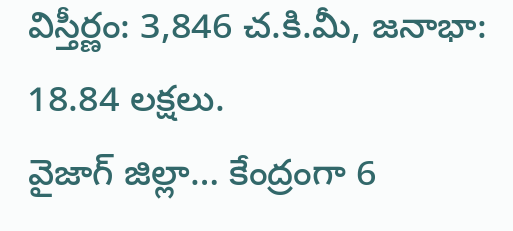విస్తీర్ణం: 3,846 చ.కి.మీ, జనాభా: 18.84 లక్షలు.
వైజాగ్ జిల్లా… కేంద్రంగా 6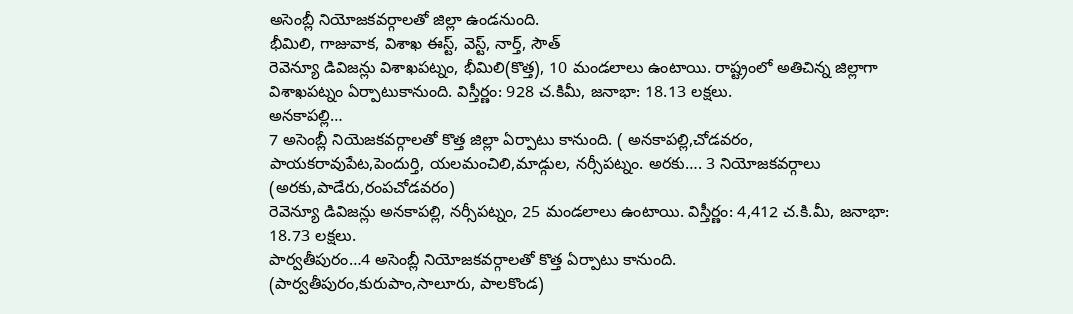అసెంబ్లీ నియోజకవర్గాలతో జిల్లా ఉండనుంది.
భీమిలి, గాజువాక, విశాఖ ఈస్ట్, వెస్ట్, నార్త్, సౌత్
రెవెన్యూ డివిజన్లు విశాఖపట్నం, భీమిలి(కొత్త), 10 మండలాలు ఉంటాయి. రాష్ట్రంలో అతిచిన్న జిల్లాగా విశాఖపట్నం ఏర్పాటుకానుంది. విస్తీర్ణం: 928 చ.కిమీ, జనాభా: 18.13 లక్షలు.
అనకాపల్లి…
7 అసెంబ్లీ నియెజకవర్గాలతో కొత్త జిల్లా ఏర్పాటు కానుంది. ( అనకాపల్లి,చోడవరం, పాయకరావుపేట,పెందుర్తి, యలమంచిలి,మాడ్గుల, నర్సీపట్నం. అరకు…. 3 నియోజకవర్గాలు (అరకు,పాడేరు,రంపచోడవరం)
రెవెన్యూ డివిజన్లు అనకాపల్లి, నర్సీపట్నం, 25 మండలాలు ఉంటాయి. విస్తీర్ణం: 4,412 చ.కి.మీ, జనాభా: 18.73 లక్షలు.
పార్వతీపురం…4 అసెంబ్లీ నియోజకవర్గాలతో కొత్త ఏర్పాటు కానుంది.
(పార్వతీపురం,కురుపాం,సాలూరు, పాలకొండ)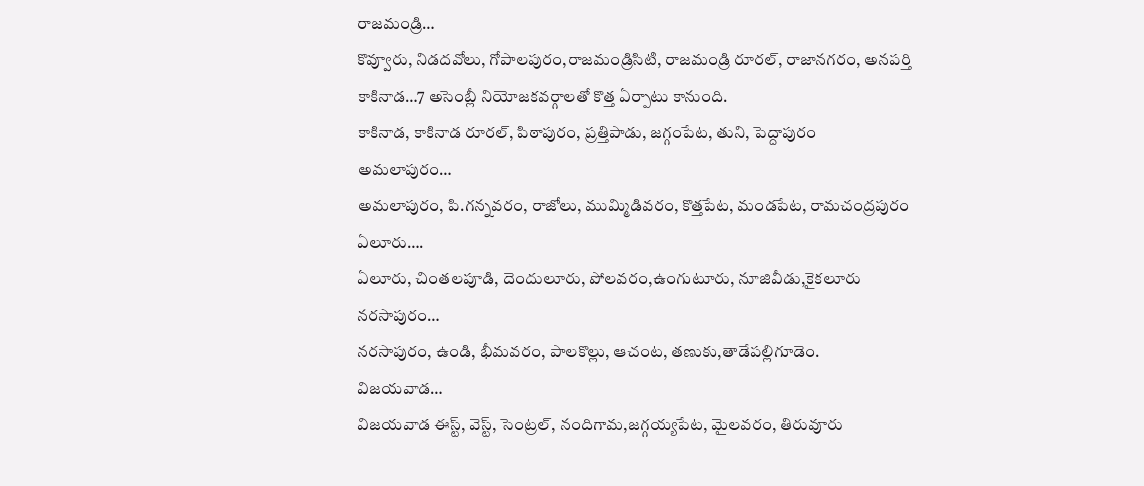రాజమండ్రి…
కొవ్వూరు, నిడదవోలు, గోపాలపురం,రాజమండ్రిసిటి, రాజమండ్రి రూరల్, రాజానగరం, అనపర్తి
కాకినాడ…7 అసెంబ్లీ నియోజకవర్గాలతో కొత్త ఏర్పాటు కానుంది.
కాకినాడ, కాకినాడ రూరల్, పిఠాపురం, ప్రత్తిపాడు, జగ్గంపేట, తుని, పెద్దాపురం
అమలాపురం…
అమలాపురం, పి.గన్నవరం, రాజోలు, ముమ్మిడివరం, కొత్తపేట, మండపేట, రామచంద్రపురం
ఏలూరు….
ఏలూరు, చింతలపూడి, దెందులూరు, పోలవరం,ఉంగుటూరు, నూజివీడు,కైకలూరు
నరసాపురం…
నరసాపురం, ఉండి, భీమవరం, పాలకొల్లు, ఆచంట, తణుకు,తాడేపల్లిగూడెం.
విజయవాడ…
విజయవాడ ఈస్ట్, వెస్ట్, సెంట్రల్, నందిగామ,జగ్గయ్యపేట, మైలవరం, తిరువూరు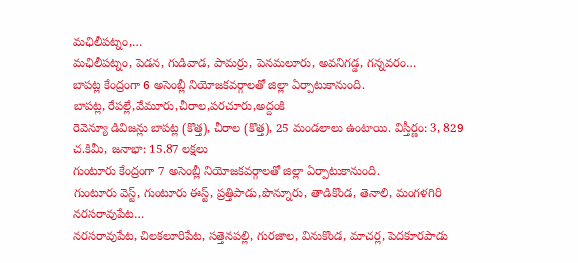మఛిలీపట్నం,…
మఛిలీపట్నం, పెడన, గుడివాడ, పామర్రు, పెనమలూరు, అవనిగడ్డ, గన్నవరం…
బాపట్ల కేంద్రంగా 6 అసెంబ్లీ నియోజకవర్గాలతో జిల్లా ఏర్పాటుకానుంది.
బాపట్ల, రేపల్లే,వేమూరు,చీరాల,పరచూరు,అద్దంకి
రెవెన్యూ డివిజన్లు బాపట్ల (కొత్త), చీరాల (కొత్త), 25 మండలాలు ఉంటాయి. విస్తీర్ణం: 3, 829 చ.కిమీ, జనాభా: 15.87 లక్షలు
గుంటూరు కేంద్రంగా 7 అసెంబ్లీ నియోజకవర్గాలతో జిల్లా ఏర్పాటుకానుంది.
గుంటూరు వెస్ట్, గుంటూరు ఈస్ట్, ప్రత్తిపాడు,పొన్నూరు, తాడికొండ, తెనాలి, మంగళగిరి
నరసరావుపేట…
నరసరావుపేట, చిలకలూరిపేట, సత్తెనపల్లి, గురజాల, వినుకొండ, మాచర్ల, పెదకూరపాడు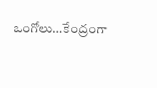ఒంగోలు…కేంద్రంగా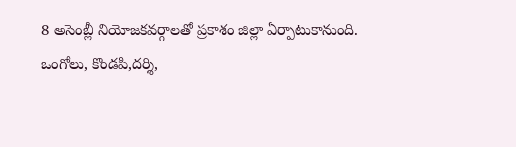8 అసెంబ్లీ నియోజకవర్గాలతో ప్రకాశం జిల్లా ఏర్పాటుకానుంది.
ఒంగోలు, కొండపి,దర్శి,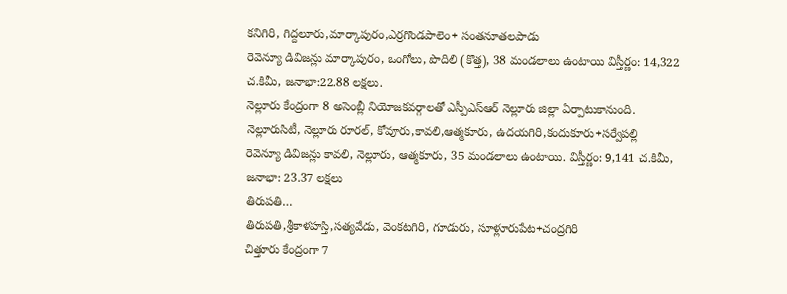కనిగిరి, గిద్దలూరు,మార్కాపురం,ఎర్రగొండపాలెం+ సంతనూతలపాడు
రెవెన్యూ డివిజన్లు మార్కాపురం, ఒంగోలు, పొదిలి (కొత్త), 38 మండలాలు ఉంటాయి విస్తీర్ణం: 14,322 చ.కిమీ, జనాభా:22.88 లక్షలు.
నెల్లూరు కేంద్రంగా 8 అసెంబ్లీ నియోజకవర్గాలతో ఎస్పీఎస్ఆర్ నెల్లూరు జిల్లా ఏర్పాటుకానుంది.
నెల్లూరుసిటీ, నెల్లూరు రూరల్, కోవూరు,కావలి,ఆత్మకూరు, ఉదయగిరి,కందుకూరు+సర్వేపల్లి
రెవెన్యూ డివిజన్లు కావలి, నెల్లూరు, ఆత్మకూరు, 35 మండలాలు ఉంటాయి. విస్తీర్ణం: 9,141 చ.కిమీ, జనాభా: 23.37 లక్షలు
తిరుపతి…
తిరుపతి,శ్రీకాళహస్తి,సత్యవేడు, వెంకటగిరి, గూడురు, సూళ్లూరుపేట+చంద్రగిరి
చిత్తూరు కేంద్రంగా 7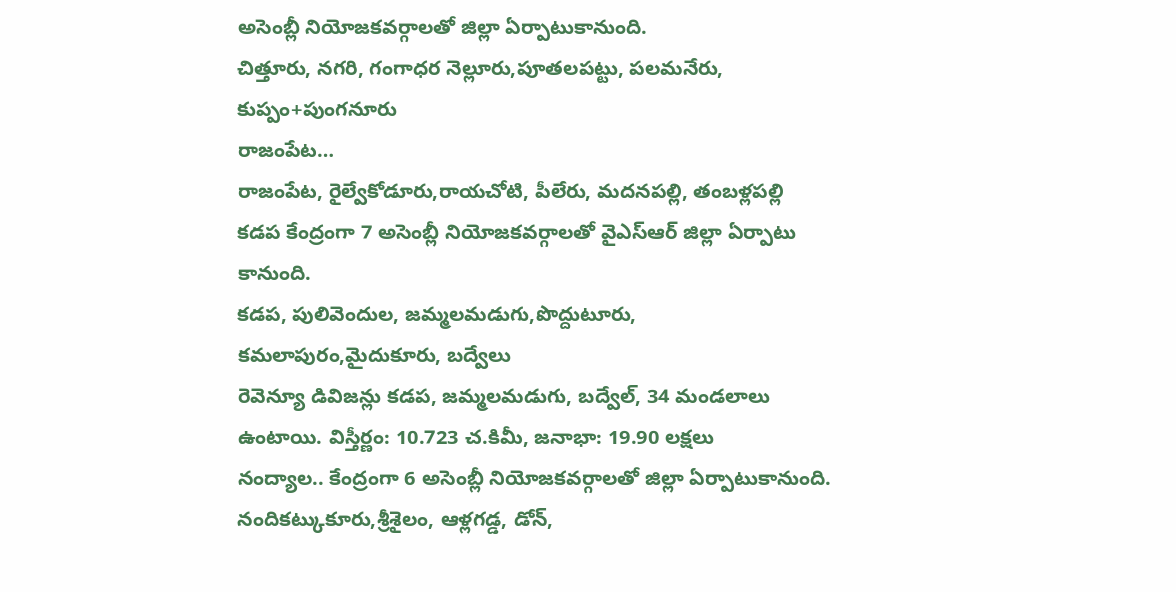అసెంబ్లీ నియోజకవర్గాలతో జిల్లా ఏర్పాటుకానుంది.
చిత్తూరు, నగరి, గంగాధర నెల్లూరు,పూతలపట్టు, పలమనేరు, కుప్పం+పుంగనూరు
రాజంపేట…
రాజంపేట, రైల్వేకోడూరు,రాయచోటి, పీలేరు, మదనపల్లి, తంబళ్లపల్లి
కడప కేంద్రంగా 7 అసెంబ్లీ నియోజకవర్గాలతో వైఎస్ఆర్ జిల్లా ఏర్పాటు కానుంది.
కడప, పులివెందుల, జమ్మలమడుగు,పొద్దుటూరు, కమలాపురం,మైదుకూరు, బద్వేలు
రెవెన్యూ డివిజన్లు కడప, జమ్మలమడుగు, బద్వేల్, 34 మండలాలు ఉంటాయి. విస్తీర్ణం: 10.723 చ.కిమీ, జనాభా: 19.90 లక్షలు
నంద్యాల.. కేంద్రంగా 6 అసెంబ్లీ నియోజకవర్గాలతో జిల్లా ఏర్పాటుకానుంది.
నందికట్కుకూరు,శ్రీశైలం, ఆళ్లగడ్డ, డోన్,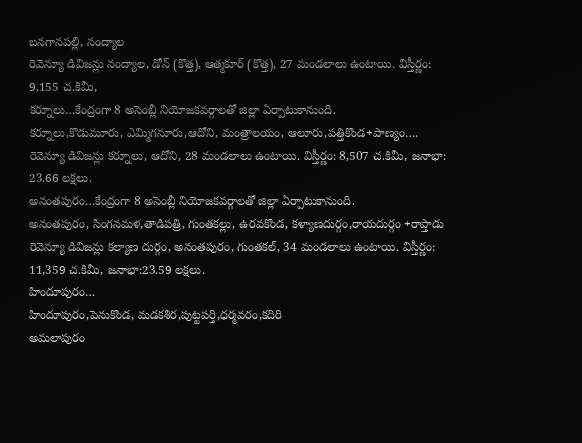బనగానపల్లి, నంద్యాల
రెవెన్యూ డివిజన్లు నంద్యాల, డోన్ (కొత్త), ఆత్మకూర్ (కొత్త), 27 మండలాలు ఉంటాయి. విస్తీర్ణం: 9,155 చ.కిమీ,
కర్నూలు…కేంద్రంగా 8 అసెంబ్లీ నియోజకవర్గాలతో జిల్లా ఏర్పాటుకానుంది.
కర్నూలు,కొడుమూరు, ఎమ్మిగనూరు,ఆదోని, మంత్రాలయం, ఆలూరు,పత్తికొండ+పాణ్యం….
రెవెన్యూ డివిజన్లు కర్నూలు, ఆదోని, 28 మండలాలు ఉంటాయి. విస్తీర్ణం: 8,507 చ.కిమీ, జనాభా: 23.66 లక్షలు.
అనంతపురం…కేంద్రంగా 8 అసెంబ్లీ నియోజకవర్గాలతో జిల్లా ఏర్పాటుకానుంది.
అనంతపురం, సింగనమళ,తాడిపత్రి, గుంతకల్లు, ఉరవకొండ, కళ్యాణదుర్గం,రాయదుర్గం +రాప్తాడు
రెవెన్యూ డివిజన్లు కల్యాణ దుర్గం, అనంతపురం, గుంతకల్, 34 మండలాలు ఉంటాయి. విస్తీర్ణం: 11,359 చ.కిమీ, జనాభా:23.59 లక్షలు.
హిందూపురం…
హిందూపురం,పెనుకొండ, మడకశిర,పుట్టపర్తి,ధర్మవరం,కదిరి
అమలాపురం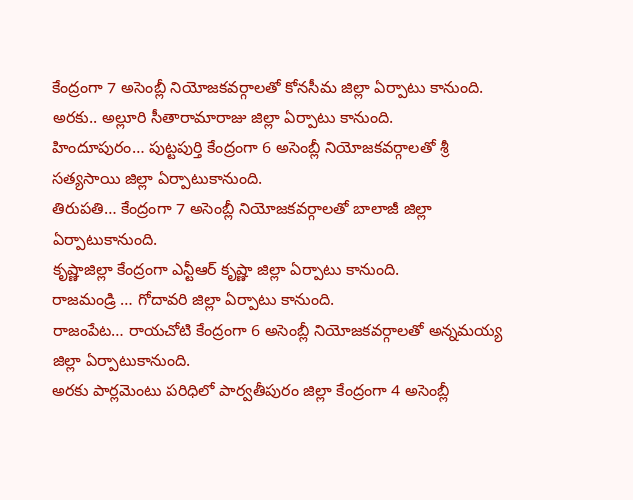కేంద్రంగా 7 అసెంబ్లీ నియోజకవర్గాలతో కోనసీమ జిల్లా ఏర్పాటు కానుంది.
అరకు.. అల్లూరి సీతారామారాజు జిల్లా ఏర్పాటు కానుంది.
హిందూపురం… పుట్టపుర్తి కేంద్రంగా 6 అసెంబ్లీ నియోజకవర్గాలతో శ్రీ సత్యసాయి జిల్లా ఏర్పాటుకానుంది.
తిరుపతి… కేంద్రంగా 7 అసెంబ్లీ నియోజకవర్గాలతో బాలాజీ జిల్లా ఏర్పాటుకానుంది.
కృష్ణాజిల్లా కేంద్రంగా ఎన్టీఆర్ కృష్ణా జిల్లా ఏర్పాటు కానుంది.
రాజమండ్రి … గోదావరి జిల్లా ఏర్పాటు కానుంది.
రాజంపేట… రాయచోటి కేంద్రంగా 6 అసెంబ్లీ నియోజకవర్గాలతో అన్నమయ్య జిల్లా ఏర్పాటుకానుంది.
అరకు పార్లమెంటు పరిధిలో పార్వతీపురం జిల్లా కేంద్రంగా 4 అసెంబ్లీ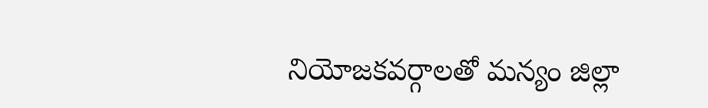నియోజకవర్గాలతో మన్యం జిల్లా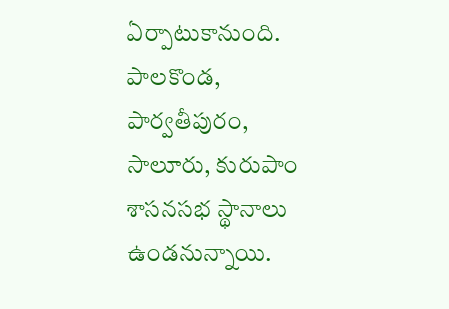ఏర్పాటుకానుంది.
పాలకొండ, పార్వతీపురం, సాలూరు, కురుపాం శాసనసభ స్థానాలు ఉండనున్నాయి.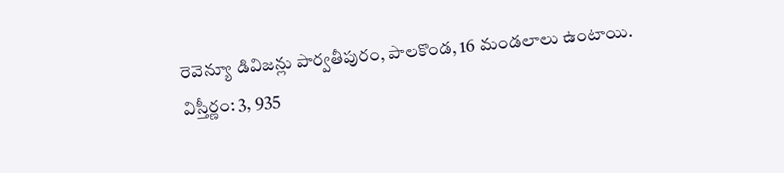రెవెన్యూ డివిజన్లు పార్వతీపురం, పాలకొండ, 16 మండలాలు ఉంటాయి. విస్తీర్ణం: 3, 935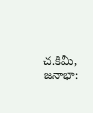చ.కిమీ, జనాభా: